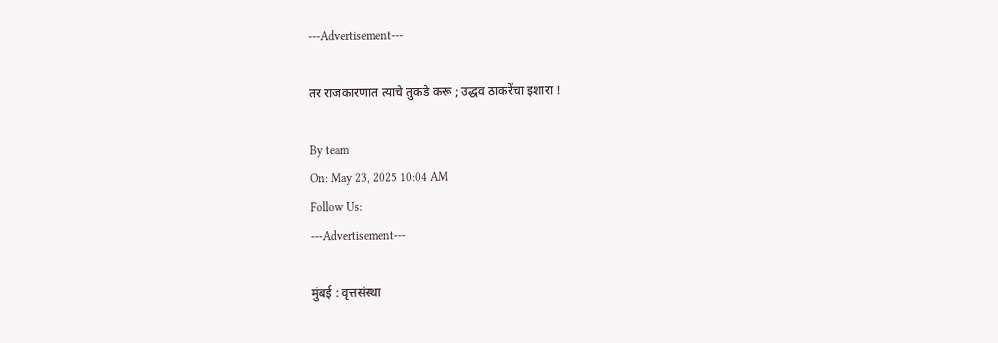---Advertisement---

तर राजकारणात त्याचे तुकडे करू ; उद्धव ठाकरेंचा इशारा !

By team
On: May 23, 2025 10:04 AM
Follow Us:
---Advertisement---

मुंबई : वृत्तसंस्था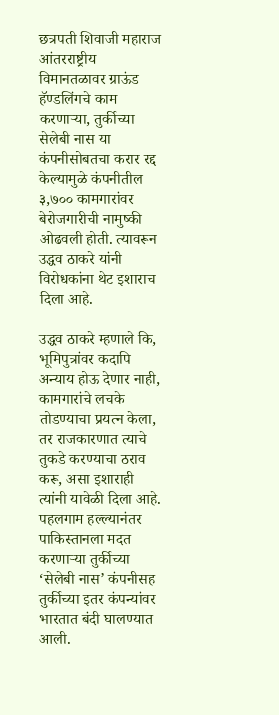छत्रपती शिवाजी महाराज आंतरराष्ट्रीय विमानतळावर ग्राऊंड हॅण्डलिंगचे काम करणाऱ्या, तुर्कीच्या सेलेबी नास या कंपनीसोबतचा करार रद्द केल्यामुळे कंपनीतील ३,७०० कामगारांवर बेरोजगारीची नामुष्की ओढवली होती. त्यावरून उद्धव ठाकरे यांनी विरोधकांना थेट इशाराच दिला आहे.

उद्धव ठाकरे म्हणाले कि, भूमिपुत्रांवर कदापि अन्याय होऊ देणार नाही, कामगारांचे लचके तोडण्याचा प्रयत्न केला, तर राजकारणात त्याचे तुकडे करण्याचा ठराव करू, असा इशाराही त्यांनी यावेळी दिला आहे. पहलगाम हल्ल्यानंतर पाकिस्तानला मदत करणाऱ्या तुर्कीच्या ‘सेलेबी नास’ कंपनीसह तुर्कीच्या इतर कंपन्यांवर भारतात बंदी घालण्यात आली.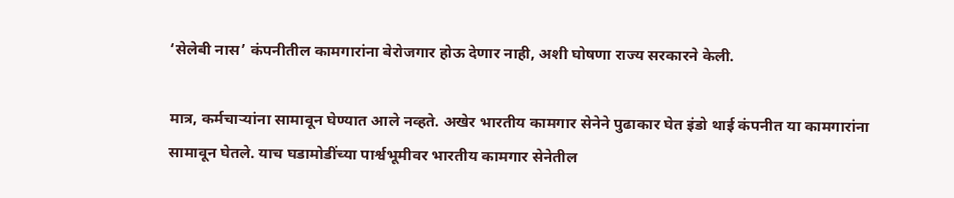‘सेलेबी नास’ कंपनीतील कामगारांना बेरोजगार होऊ देणार नाही, अशी घोषणा राज्य सरकारने केली.

मात्र, कर्मचाऱ्यांना सामावून घेण्यात आले नव्हते. अखेर भारतीय कामगार सेनेने पुढाकार घेत इंडो थाई कंपनीत या कामगारांना सामावून घेतले. याच घडामोडींच्या पार्श्वभूमीवर भारतीय कामगार सेनेतील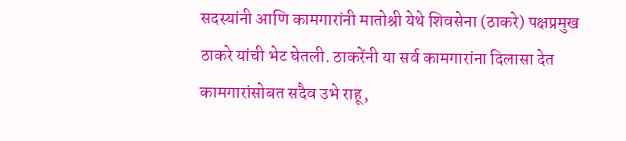सदस्यांनी आणि कामगारांनी मातोश्री येथे शिवसेना (ठाकरे) पक्षप्रमुख ठाकरे यांची भेट घेतली. ठाकरेंनी या सर्व कामगारांना दिलासा देत कामगारांसोबत सदैव उभे राहू,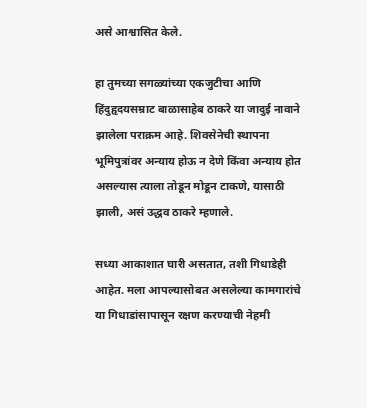असे आश्वासित केले.

हा तुमच्या सगळ्यांच्या एकजुटीचा आणि हिंदुहृदयसम्राट बाळासाहेब ठाकरे या जादुई नावाने झालेला पराक्रम आहे. शिवसेनेची स्थापना भूमिपुत्रांवर अन्याय होऊ न देणे किंवा अन्याय होत असल्यास त्याला तोडून मोडून टाकणे, यासाठी झाली, असं उद्धव ठाकरे म्हणाले.

सध्या आकाशात घारी असतात, तशी गिधाडेही आहेत. मला आपल्यासोबत असलेल्या कामगारांचे या गिधाडांसापासून रक्षण करण्याची नेहमी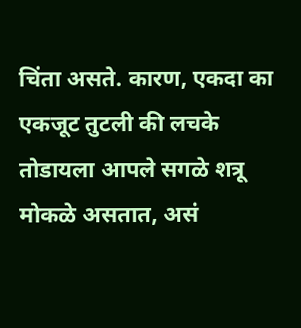चिंता असते. कारण, एकदा का एकजूट तुटली की लचके तोडायला आपले सगळे शत्रू मोकळे असतात, असं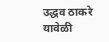उद्धव ठाकरे यावेळी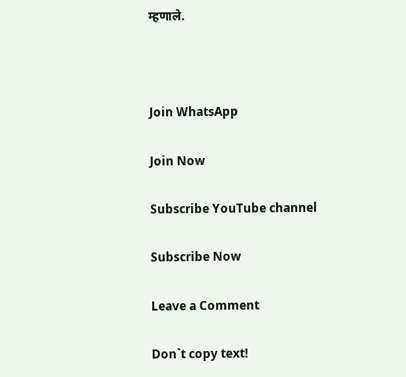म्हणाले.



Join WhatsApp

Join Now

Subscribe YouTube channel

Subscribe Now

Leave a Comment

Don`t copy text!